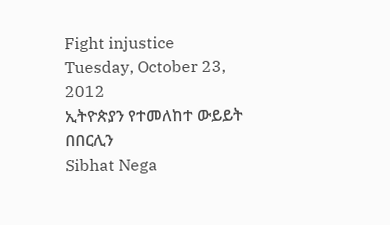Fight injustice
Tuesday, October 23, 2012
ኢትዮጵያን የተመለከተ ውይይት በበርሊን
Sibhat Nega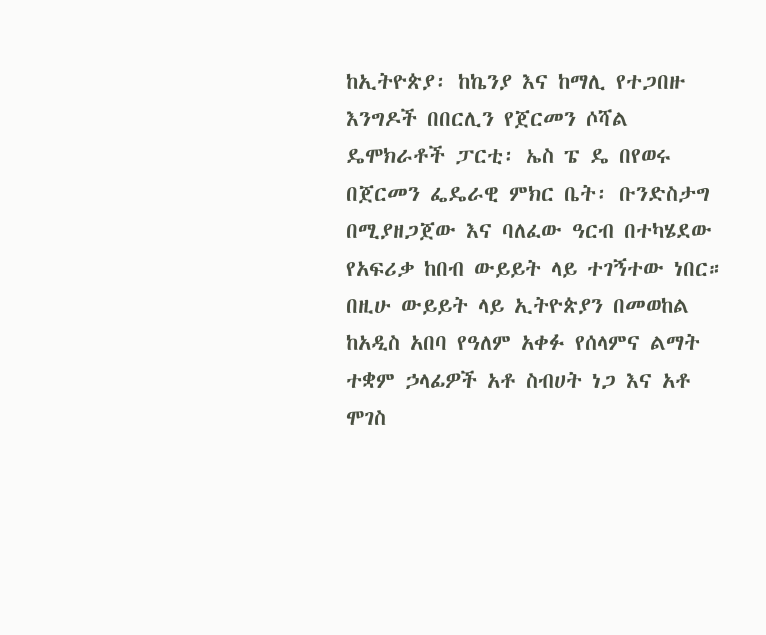ከኢትዮጵያ፡ ከኬንያ እና ከማሊ የተጋበዙ እንግዶች በበርሊን የጀርመን ሶሻል ዴሞክራቶች ፓርቲ፡ ኤስ ፔ ዴ በየወሩ በጀርመን ፌዴራዊ ምክር ቤት፡ ቡንድስታግ በሚያዘጋጀው እና ባለፈው ዓርብ በተካሄደው የአፍሪቃ ከበብ ውይይት ላይ ተገኝተው ነበር።
በዚሁ ውይይት ላይ ኢትዮጵያን በመወከል ከአዲስ አበባ የዓለም አቀፉ የሰላምና ልማት ተቋም ኃላፊዎች አቶ ስብሀት ነጋ እና አቶ ሞገስ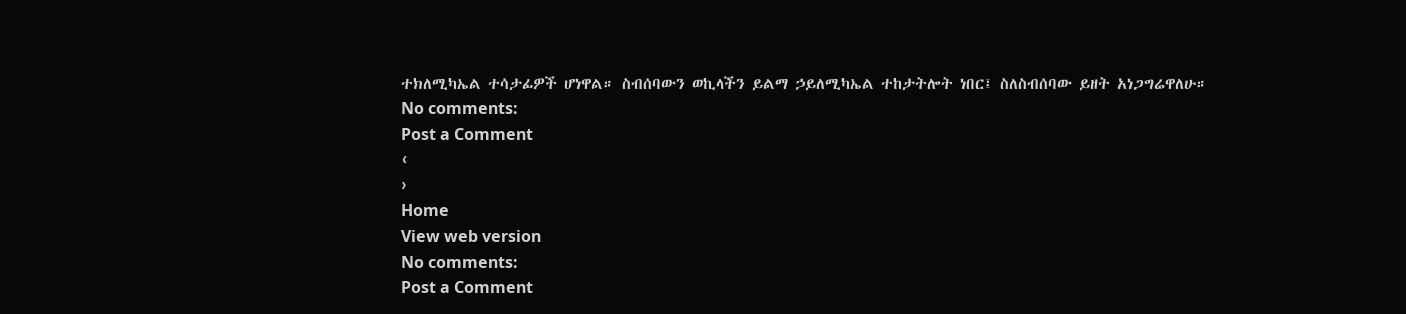ተክለሚካኤል ተሳታፊዎች ሆነዋል። ስብሰባውን ወኪላችን ይልማ ኃይለሚካኤል ተከታትሎት ነበር፤ ስለስብሰባው ይዘት አነጋግሬዋለሁ።
No comments:
Post a Comment
‹
›
Home
View web version
No comments:
Post a Comment